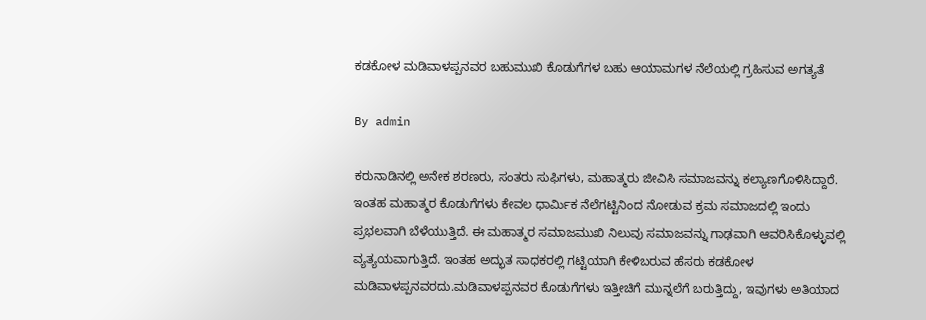ಕಡಕೋಳ ಮಡಿವಾಳಪ್ಪನವರ ಬಹುಮುಖಿ ಕೊಡುಗೆಗಳ ಬಹು ಆಯಾಮಗಳ ನೆಲೆಯಲ್ಲಿ ಗ್ರಹಿಸುವ ಅಗತ್ಯತೆ

By admin

ಕರುನಾಡಿನಲ್ಲಿ ಅನೇಕ ಶರಣರು, ಸಂತರು ಸುಫಿಗಳು, ಮಹಾತ್ಮರು ಜೀವಿಸಿ ಸಮಾಜವನ್ನು ಕಲ್ಯಾಣಗೊಳಿಸಿದ್ದಾರೆ. ಇಂತಹ ಮಹಾತ್ಮರ ಕೊಡುಗೆಗಳು ಕೇವಲ ಧಾರ್ಮಿಕ ನೆಲೆಗಟ್ಟಿನಿಂದ ನೋಡುವ ಕ್ರಮ ಸಮಾಜದಲ್ಲಿ ಇಂದು ಪ್ರಭಲವಾಗಿ ಬೆಳೆಯುತ್ತಿದೆ. ಈ ಮಹಾತ್ಮರ ಸಮಾಜಮುಖಿ ನಿಲುವು ಸಮಾಜವನ್ನು ಗಾಢವಾಗಿ ಆವರಿಸಿಕೊಳ್ಳುವಲ್ಲಿ ವ್ಯತ್ಯಯವಾಗುತ್ತಿದೆ. ಇಂತಹ ಅದ್ಭುತ ಸಾಧಕರಲ್ಲಿ ಗಟ್ಟಿಯಾಗಿ ಕೇಳಿಬರುವ ಹೆಸರು ಕಡಕೋಳ ಮಡಿವಾಳಪ್ಪನವರದು.ಮಡಿವಾಳಪ್ಪನವರ ಕೊಡುಗೆಗಳು ಇತ್ತೀಚಿಗೆ ಮುನ್ನಲೆಗೆ ಬರುತ್ತಿದ್ದು, ಇವುಗಳು ಅತಿಯಾದ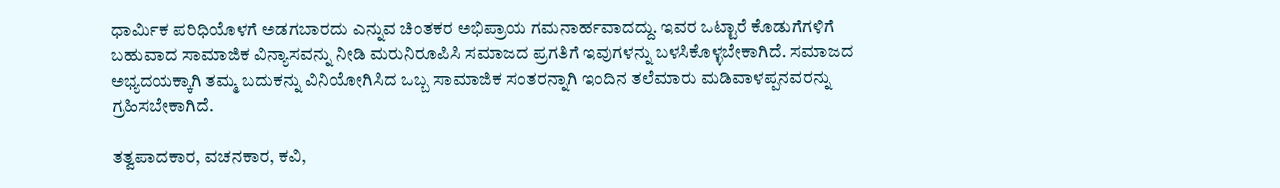ಧಾರ್ಮಿಕ ಪರಿಧಿಯೊಳಗೆ ಅಡಗಬಾರದು ಎನ್ನುವ ಚಿಂತಕರ ಅಭಿಪ್ರಾಯ ಗಮನಾರ್ಹವಾದದ್ದು. ಇವರ ಒಟ್ಟಾರೆ ಕೊಡುಗೆಗಳಿಗೆ ಬಹುವಾದ ಸಾಮಾಜಿಕ ವಿನ್ಯಾಸವನ್ನು ನೀಡಿ ಮರುನಿರೂಪಿಸಿ ಸಮಾಜದ ಪ್ರಗತಿಗೆ ಇವುಗಳನ್ನು ಬಳಸಿಕೊಳ್ಳಬೇಕಾಗಿದೆ. ಸಮಾಜದ ಅಭ್ಯದಯಕ್ಕಾಗಿ ತಮ್ಮ ಬದುಕನ್ನು ವಿನಿಯೋಗಿಸಿದ ಒಬ್ಬ ಸಾಮಾಜಿಕ ಸಂತರನ್ನಾಗಿ ಇಂದಿನ ತಲೆಮಾರು ಮಡಿವಾಳಪ್ಪನವರನ್ನು ಗ್ರಹಿಸಬೇಕಾಗಿದೆ.

ತತ್ವಪಾದಕಾರ, ವಚನಕಾರ, ಕವಿ,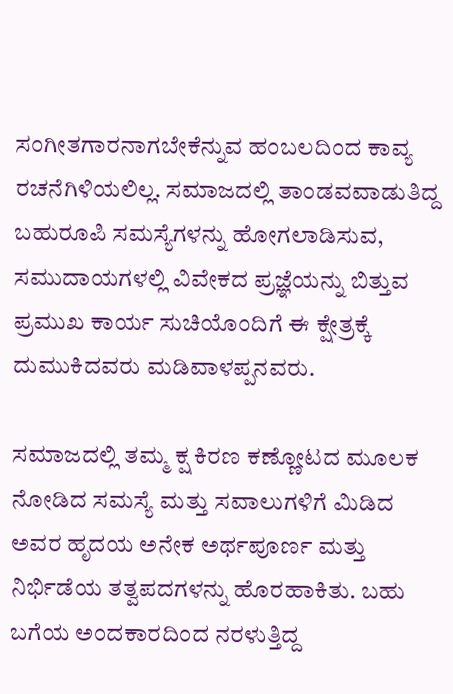ಸಂಗೀತಗಾರನಾಗಬೇಕೆನ್ನುವ ಹಂಬಲದಿಂದ ಕಾವ್ಯ ರಚನೆಗಿಳಿಯಲಿಲ್ಲ. ಸಮಾಜದಲ್ಲಿ ತಾಂಡವವಾಡುತಿದ್ದ ಬಹುರೂಪಿ ಸಮಸ್ಯೆಗಳನ್ನು ಹೋಗಲಾಡಿಸುವ, ಸಮುದಾಯಗಳಲ್ಲಿ ವಿವೇಕದ ಪ್ರಜ್ಞೆಯನ್ನು ಬಿತ್ತುವ ಪ್ರಮುಖ ಕಾರ್ಯ ಸುಚಿಯೊಂದಿಗೆ ಈ ಕ್ಷೇತ್ರಕ್ಕೆ ದುಮುಕಿದವರು ಮಡಿವಾಳಪ್ಪನವರು.

ಸಮಾಜದಲ್ಲಿ ತಮ್ಮ ಕ್ಷ ಕಿರಣ ಕಣ್ಣೋಟದ ಮೂಲಕ ನೋಡಿದ ಸಮಸ್ಯೆ ಮತ್ತು ಸವಾಲುಗಳಿಗೆ ಮಿಡಿದ ಅವರ ಹೃದಯ ಅನೇಕ ಅರ್ಥಪೂರ್ಣ ಮತ್ತು ನಿರ್ಭಿಡೆಯ ತತ್ವಪದಗಳನ್ನು ಹೊರಹಾಕಿತು. ಬಹು ಬಗೆಯ ಅಂದಕಾರದಿಂದ ನರಳುತ್ತಿದ್ದ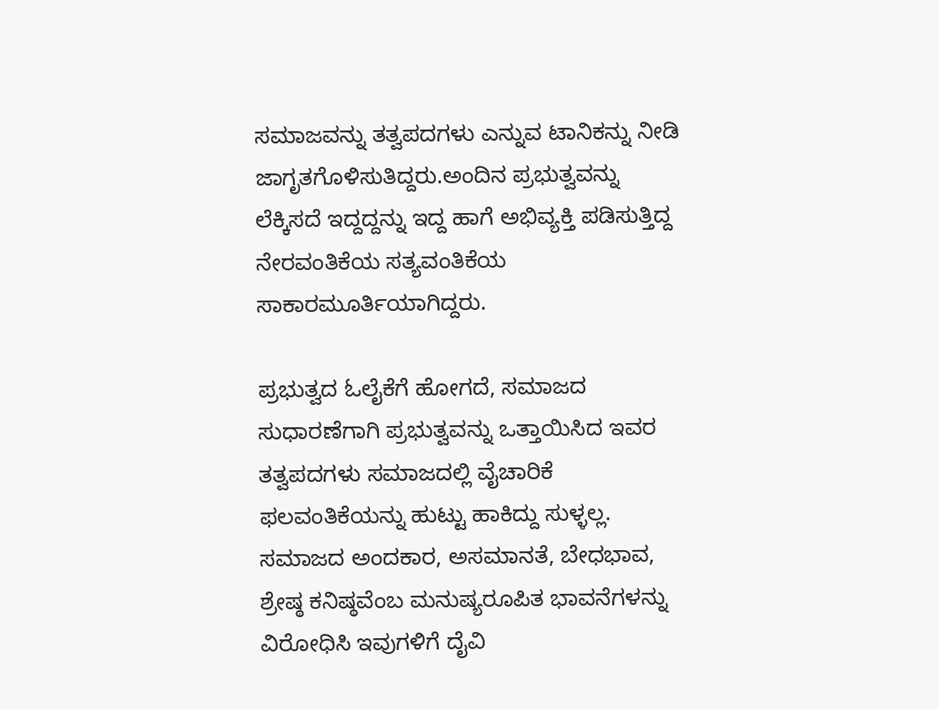ಸಮಾಜವನ್ನು ತತ್ವಪದಗಳು ಎನ್ನುವ ಟಾನಿಕನ್ನು ನೀಡಿ ಜಾಗೃತಗೊಳಿಸುತಿದ್ದರು.ಅಂದಿನ ಪ್ರಭುತ್ವವನ್ನು ಲೆಕ್ಕಿಸದೆ ಇದ್ದದ್ದನ್ನು ಇದ್ದ ಹಾಗೆ ಅಭಿವ್ಯಕ್ತಿ ಪಡಿಸುತ್ತಿದ್ದ ನೇರವಂತಿಕೆಯ ಸತ್ಯವಂತಿಕೆಯ ಸಾಕಾರಮೂರ್ತಿಯಾಗಿದ್ದರು.

ಪ್ರಭುತ್ವದ ಓಲೈಕೆಗೆ ಹೋಗದೆ, ಸಮಾಜದ ಸುಧಾರಣೆಗಾಗಿ ಪ್ರಭುತ್ವವನ್ನು ಒತ್ತಾಯಿಸಿದ ಇವರ ತತ್ವಪದಗಳು ಸಮಾಜದಲ್ಲಿ ವೈಚಾರಿಕೆ ಫಲವಂತಿಕೆಯನ್ನು ಹುಟ್ಟು ಹಾಕಿದ್ದು ಸುಳ್ಳಲ್ಲ. ಸಮಾಜದ ಅಂದಕಾರ, ಅಸಮಾನತೆ, ಬೇಧಭಾವ, ಶ್ರೇಷ್ಠ ಕನಿಷ್ಠವೆಂಬ ಮನುಷ್ಯರೂಪಿತ ಭಾವನೆಗಳನ್ನು ವಿರೋಧಿಸಿ ಇವುಗಳಿಗೆ ದೈವಿ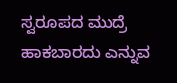ಸ್ವರೂಪದ ಮುದ್ರೆ ಹಾಕಬಾರದು ಎನ್ನುವ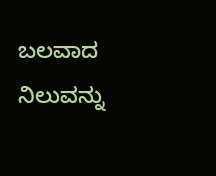ಬಲವಾದ ನಿಲುವನ್ನು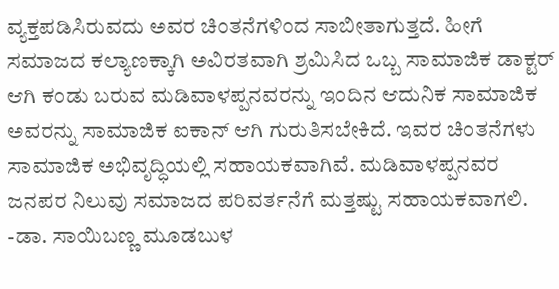ವ್ಯಕ್ತಪಡಿಸಿರುವದು ಅವರ ಚಿಂತನೆಗಳಿಂದ ಸಾಬೀತಾಗುತ್ತದೆ. ಹೀಗೆ ಸಮಾಜದ ಕಲ್ಯಾಣಕ್ಕಾಗಿ ಅವಿರತವಾಗಿ ಶ್ರಮಿಸಿದ ಒಬ್ಬ ಸಾಮಾಜಿಕ ಡಾಕ್ಟರ್ ಆಗಿ ಕಂಡು ಬರುವ ಮಡಿವಾಳಪ್ಪನವರನ್ನು ಇಂದಿನ ಆದುನಿಕ ಸಾಮಾಜಿಕ ಅವರನ್ನು ಸಾಮಾಜಿಕ ಐಕಾನ್ ಆಗಿ ಗುರುತಿಸಬೇಕಿದೆ. ಇವರ ಚಿಂತನೆಗಳು ಸಾಮಾಜಿಕ ಅಭಿವೃದ್ಧಿಯಲ್ಲಿ ಸಹಾಯಕವಾಗಿವೆ. ಮಡಿವಾಳಪ್ಪನವರ ಜನಪರ ನಿಲುವು ಸಮಾಜದ ಪರಿವರ್ತನೆಗೆ ಮತ್ತಷ್ಟು ಸಹಾಯಕವಾಗಲಿ.                                                               -ಡಾ. ಸಾಯಿಬಣ್ಣ ಮೂಡಬುಳ